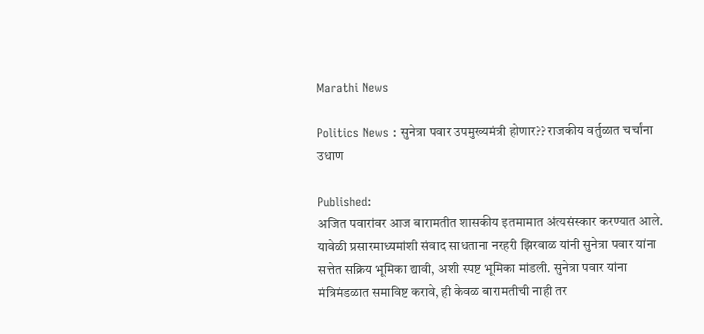Marathi News

Politics News : सुनेत्रा पवार उपमुख्यमंत्री होणार?? राजकीय वर्तुळात चर्चांना उधाण

Published:
अजित पवारांवर आज बारामतीत शासकीय इतमामात अंत्यसंस्कार करण्यात आले. यावेळी प्रसारमाध्यमांशी संवाद साधताना नरहरी झिरवाळ यांनी सुनेत्रा पवार यांना सत्तेत सक्रिय भूमिका द्यावी, अशी स्पष्ट भूमिका मांडली. सुनेत्रा पवार यांना मंत्रिमंडळात समाविष्ट करावे, ही केवळ बारामतीची नाही तर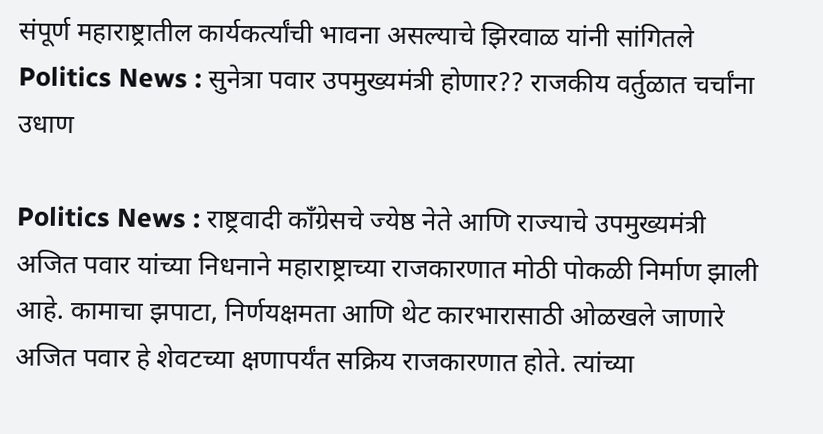संपूर्ण महाराष्ट्रातील कार्यकर्त्यांची भावना असल्याचे झिरवाळ यांनी सांगितले
Politics News : सुनेत्रा पवार उपमुख्यमंत्री होणार?? राजकीय वर्तुळात चर्चांना उधाण

Politics News : राष्ट्रवादी काँग्रेसचे ज्येष्ठ नेते आणि राज्याचे उपमुख्यमंत्री अजित पवार यांच्या निधनाने महाराष्ट्राच्या राजकारणात मोठी पोकळी निर्माण झाली आहे. कामाचा झपाटा, निर्णयक्षमता आणि थेट कारभारासाठी ओळखले जाणारे अजित पवार हे शेवटच्या क्षणापर्यंत सक्रिय राजकारणात होते. त्यांच्या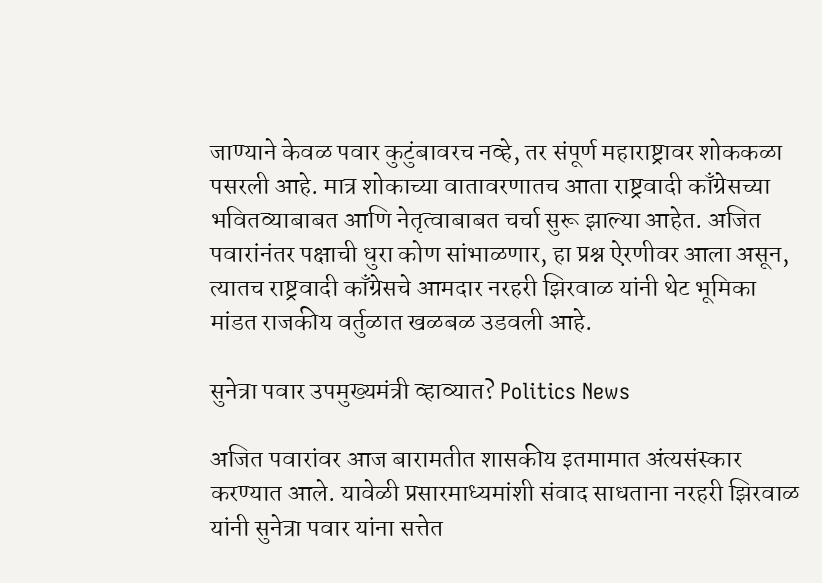जाण्याने केवळ पवार कुटुंबावरच नव्हे, तर संपूर्ण महाराष्ट्रावर शोककळा पसरली आहे. मात्र शोकाच्या वातावरणातच आता राष्ट्रवादी काँग्रेसच्या भवितव्याबाबत आणि नेतृत्वाबाबत चर्चा सुरू झाल्या आहेत. अजित पवारांनंतर पक्षाची धुरा कोण सांभाळणार, हा प्रश्न ऐरणीवर आला असून, त्यातच राष्ट्रवादी काँग्रेसचे आमदार नरहरी झिरवाळ यांनी थेट भूमिका मांडत राजकीय वर्तुळात खळबळ उडवली आहे.

सुनेत्रा पवार उपमुख्यमंत्री व्हाव्यात? Politics News

अजित पवारांवर आज बारामतीत शासकीय इतमामात अंत्यसंस्कार करण्यात आले. यावेळी प्रसारमाध्यमांशी संवाद साधताना नरहरी झिरवाळ यांनी सुनेत्रा पवार यांना सत्तेत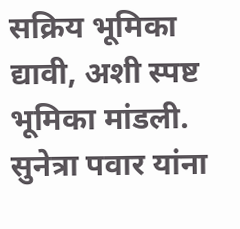सक्रिय भूमिका द्यावी, अशी स्पष्ट भूमिका मांडली. सुनेत्रा पवार यांना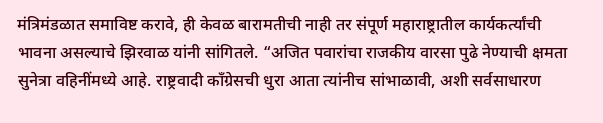मंत्रिमंडळात समाविष्ट करावे, ही केवळ बारामतीची नाही तर संपूर्ण महाराष्ट्रातील कार्यकर्त्यांची भावना असल्याचे झिरवाळ यांनी सांगितले. “अजित पवारांचा राजकीय वारसा पुढे नेण्याची क्षमता सुनेत्रा वहिनींमध्ये आहे. राष्ट्रवादी काँग्रेसची धुरा आता त्यांनीच सांभाळावी, अशी सर्वसाधारण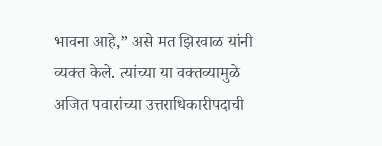भावना आहे,” असे मत झिरवाळ यांनी व्यक्त केले. त्यांच्या या वक्तव्यामुळे अजित पवारांच्या उत्तराधिकारीपदाची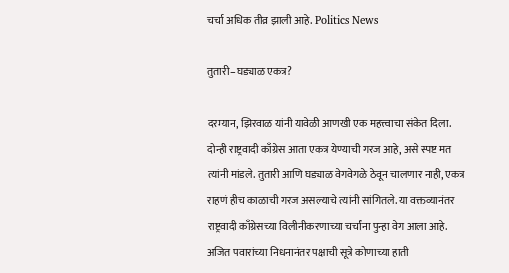चर्चा अधिक तीव्र झाली आहे. Politics News

तुतारी–घड्याळ एकत्र?

दरम्यान, झिरवाळ यांनी यावेळी आणखी एक महत्त्वाचा संकेत दिला. दोन्ही राष्ट्रवादी काँग्रेस आता एकत्र येण्याची गरज आहे, असे स्पष्ट मत त्यांनी मांडले. तुतारी आणि घड्याळ वेगवेगळे ठेवून चालणार नाही, एकत्र राहणं हीच काळाची गरज असल्याचे त्यांनी सांगितले. या वक्तव्यानंतर राष्ट्रवादी काँग्रेसच्या विलीनीकरणाच्या चर्चांना पुन्हा वेग आला आहे. अजित पवारांच्या निधनानंतर पक्षाची सूत्रे कोणाच्या हाती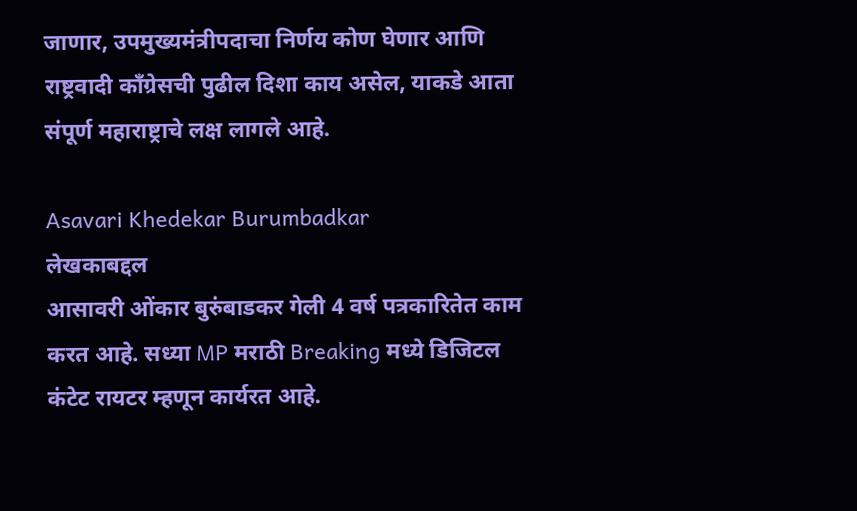जाणार, उपमुख्यमंत्रीपदाचा निर्णय कोण घेणार आणि राष्ट्रवादी काँग्रेसची पुढील दिशा काय असेल, याकडे आता संपूर्ण महाराष्ट्राचे लक्ष लागले आहे.

Asavari Khedekar Burumbadkar
लेखकाबद्दल
आसावरी ओंकार बुरुंबाडकर गेली 4 वर्ष पत्रकारितेत काम करत आहे. सध्या MP मराठी Breaking मध्ये डिजिटल कंटेट रायटर म्हणून कार्यरत आहे.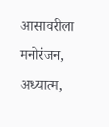आसावरीला मनोरंजन, अध्यात्म,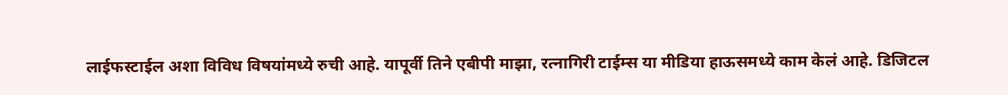लाईफस्टाईल अशा विविध विषयांमध्ये रुची आहे. यापूर्वी तिने एबीपी माझा, रत्नागिरी टाईम्स या मीडिया हाऊसमध्ये काम केलं आहे. डिजिटल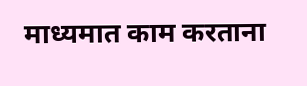माध्यमात काम करताना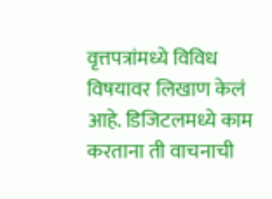वृत्तपत्रांमध्ये विविध विषयावर लिखाण केलं आहे. डिजिटलमध्ये काम करताना ती वाचनाची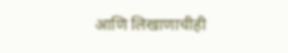आणि लिखाणाचीही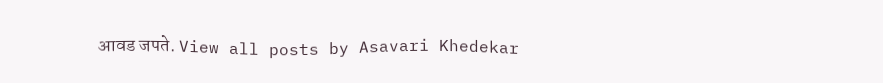आवड जपते. View all posts by Asavari Khedekar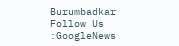Burumbadkar
Follow Us :GoogleNews